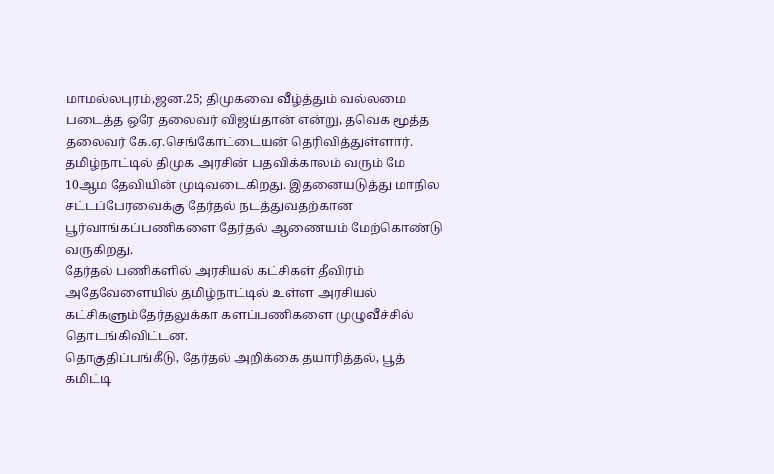மாமல்லபுரம்,ஜன.25; திமுகவை வீழ்த்தும் வல்லமை படைத்த ஒரே தலைவர் விஜய்தான் என்று, தவெக மூத்த தலைவர் கே.ஏ.செங்கோட்டையன் தெரிவித்துள்ளார்.
தமிழ்நாட்டில் திமுக அரசின் பதவிக்காலம் வரும் மே 10ஆம தேவியின் முடிவடைகிறது. இதனையடுத்து மாநில சட்டப்பேரவைக்கு தேர்தல் நடத்துவதற்கான பூர்வாங்கப்பணிகளை தேர்தல் ஆணையம் மேற்கொண்டு வருகிறது.
தேர்தல் பணிகளில் அரசியல் கட்சிகள் தீவிரம்
அதேவேளையில் தமிழ்நாட்டில் உள்ள அரசியல் கட்சிகளும்தேர்தலுக்கா களப்பணிகளை முழுவீச்சில் தொடங்கிவிட்டன.
தொகுதிப்பங்கீடு, தேர்தல் அறிக்கை தயாரித்தல், பூத் கமிட்டி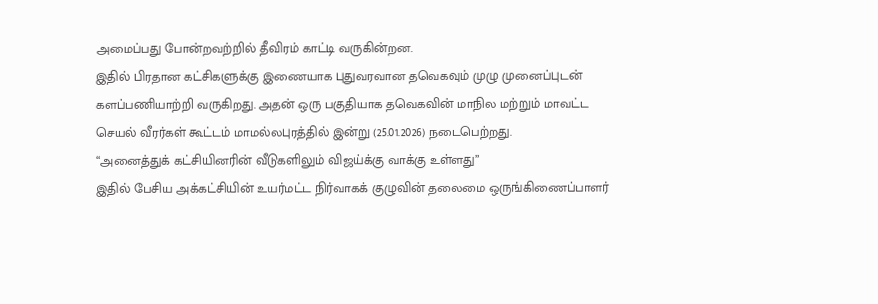அமைப்பது போன்றவற்றில் தீவிரம் காட்டி வருகின்றன.
இதில் பிரதான கட்சிகளுக்கு இணையாக புதுவரவான தவெகவும் முழு முனைப்புடன் களப்பணியாற்றி வருகிறது. அதன் ஒரு பகுதியாக தவெகவின் மாநில மற்றும் மாவட்ட செயல் வீரர்கள் கூட்டம் மாமல்லபுரத்தில் இன்று (25.01.2026) நடைபெற்றது.
“அனைத்துக் கட்சியினரின் வீடுகளிலும் விஜய்க்கு வாக்கு உள்ளது”
இதில் பேசிய அக்கட்சியின் உயர்மட்ட நிர்வாகக் குழுவின் தலைமை ஒருங்கிணைப்பாளர்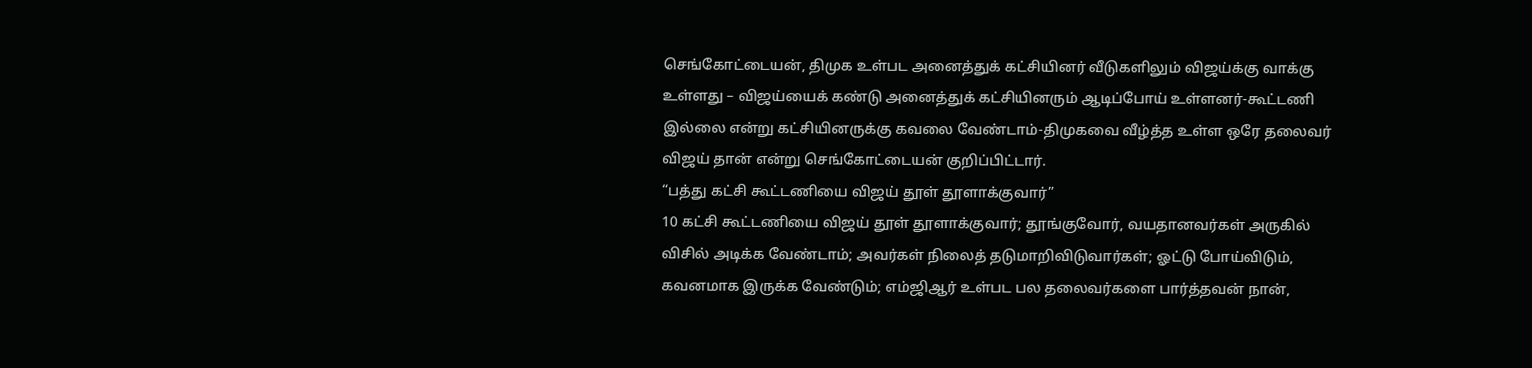செங்கோட்டையன், திமுக உள்பட அனைத்துக் கட்சியினர் வீடுகளிலும் விஜய்க்கு வாக்கு உள்ளது – விஜய்யைக் கண்டு அனைத்துக் கட்சியினரும் ஆடிப்போய் உள்ளனர்-கூட்டணி இல்லை என்று கட்சியினருக்கு கவலை வேண்டாம்-திமுகவை வீழ்த்த உள்ள ஒரே தலைவர் விஜய் தான் என்று செங்கோட்டையன் குறிப்பிட்டார்.
“பத்து கட்சி கூட்டணியை விஜய் தூள் தூளாக்குவார்”
10 கட்சி கூட்டணியை விஜய் தூள் தூளாக்குவார்; தூங்குவோர், வயதானவர்கள் அருகில் விசில் அடிக்க வேண்டாம்; அவர்கள் நிலைத் தடுமாறிவிடுவார்கள்; ஓட்டு போய்விடும், கவனமாக இருக்க வேண்டும்; எம்ஜிஆர் உள்பட பல தலைவர்களை பார்த்தவன் நான்,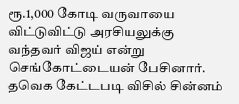ரூ.1,000 கோடி வருவாயை விட்டுவிட்டு அரசியலுக்கு வந்தவர் விஜய் என்று செங்கோட்டையன் பேசினார்.
தவெக கேட்டபடி விசில் சின்னம்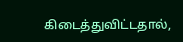கிடைத்துவிட்டதால்,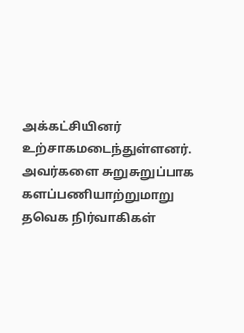அக்கட்சியினர் உற்சாகமடைந்துள்ளனர். அவர்களை சுறுசுறுப்பாக களப்பணியாற்றுமாறு தவெக நிர்வாகிகள்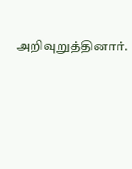அறிவுறுத்தினார்.